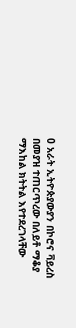0 አራት ኢትዮጵያውያን በኮሮና ቫይረስ በመያዝ ተጠርጥረው በለይቶ ማቆያ ማእከል ክትትል እየተደረገላቸው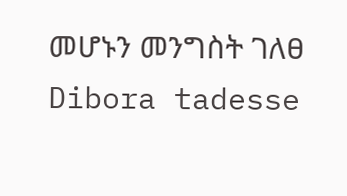መሆኑን መንግስት ገለፀ Dibora tadesse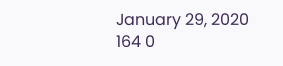January 29, 2020 164 0